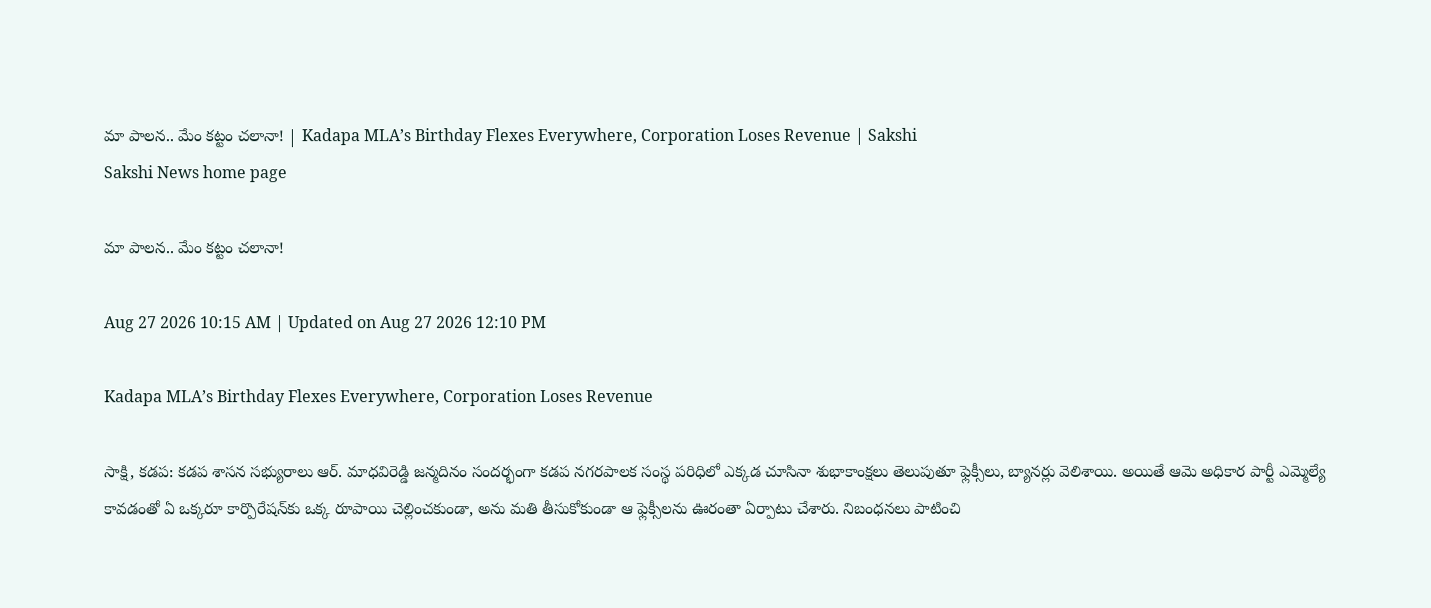మా పాలన.. మేం కట్టం చలానా! | Kadapa MLA’s Birthday Flexes Everywhere, Corporation Loses Revenue | Sakshi
Sakshi News home page

మా పాలన.. మేం కట్టం చలానా!

Aug 27 2026 10:15 AM | Updated on Aug 27 2026 12:10 PM

Kadapa MLA’s Birthday Flexes Everywhere, Corporation Loses Revenue

సాక్షి, కడప: కడప శాసన సభ్యురాలు ఆర్‌. మాధవిరెడ్డి జన్మదినం సందర్భంగా కడప నగరపాలక సంస్థ పరిధిలో ఎక్కడ చూసినా శుభాకాంక్షలు తెలుపుతూ ఫ్లెక్సీలు, బ్యానర్లు వెలిశాయి. అయితే ఆమె అధికార పార్టీ ఎమ్మెల్యే కావడంతో ఏ ఒక్కరూ కార్పొరేషన్‌కు ఒక్క రూపాయి చెల్లించకుండా, అను మతి తీసుకోకుండా ఆ ఫ్లెక్సీలను ఊరంతా ఏర్పాటు చేశారు. నిబంధనలు పాటించి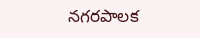నగరపాలక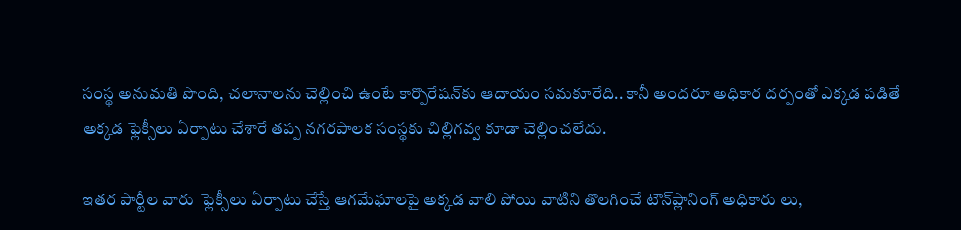సంస్థ అనుమతి పొంది, చలానాలను చెల్లించి ఉంటే కార్పొరేషన్‌కు ఆదాయం సమకూరేది.. కానీ అందరూ అధికార దర్పంతో ఎక్కడ పడితే అక్కడ ఫ్లెక్సీలు ఏర్పాటు చేశారే తప్ప నగరపాలక సంస్థకు చిల్లిగవ్వ కూడా చెల్లించలేదు.

ఇతర పార్టీల వారు  ఫ్లెక్సీలు ఏర్పాటు చేస్తే ఆగమేఘాలపై అక్కడ వాలి పోయి వాటిని తొలగించే టౌన్‌ప్లానింగ్‌ అధికారు లు,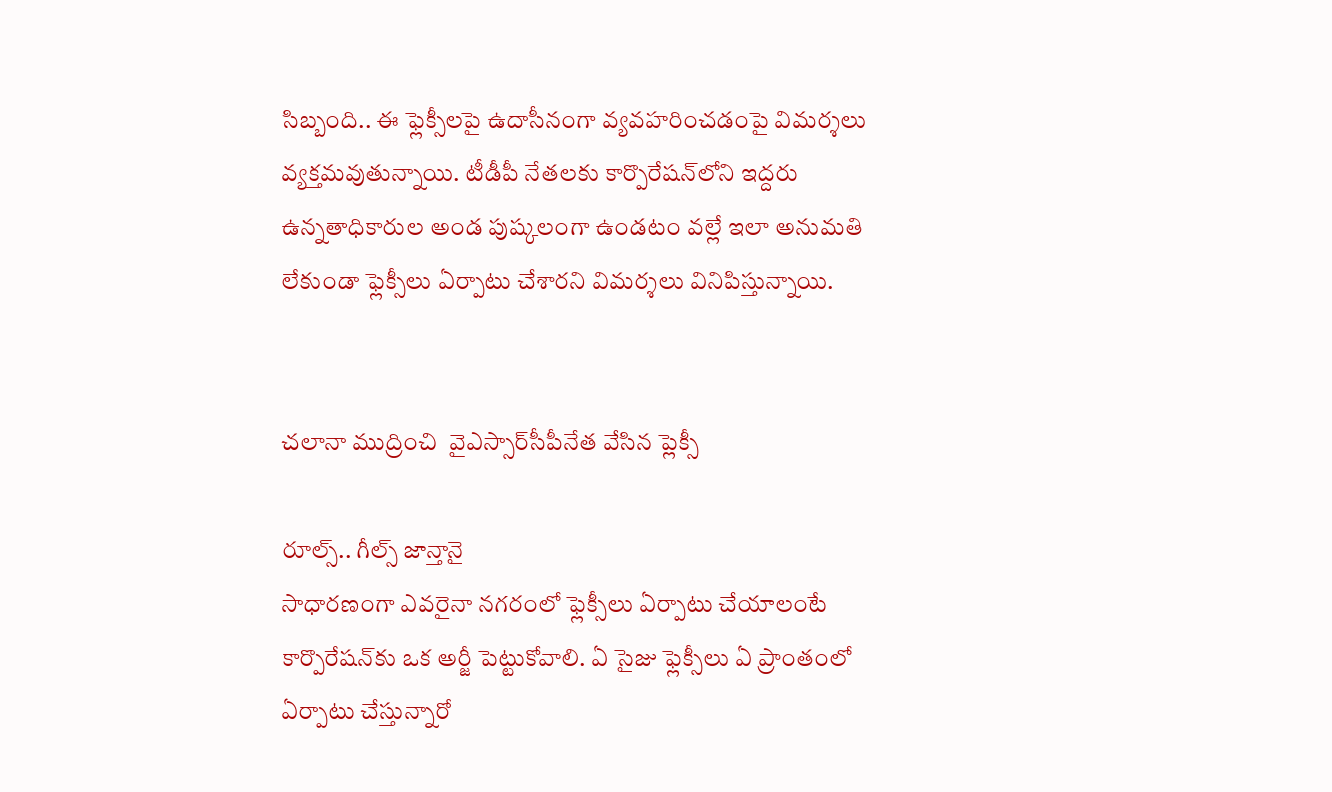సిబ్బంది.. ఈ ఫ్లెక్సీలపై ఉదాసీనంగా వ్యవహరించడంపై విమర్శలు వ్యక్తమవుతున్నాయి. టీడీపీ నేతలకు కార్పొరేషన్‌లోని ఇద్దరు ఉన్నతాధికారుల అండ పుష్కలంగా ఉండటం వల్లే ఇలా అనుమతి లేకుండా ఫ్లెక్సీలు ఏర్పాటు చేశారని విమర్శలు వినిపిస్తున్నాయి.


చలానా ముద్రించి  వైఎస్సార్‌సీపీనేత వేసిన ప్లెక్సీ

రూల్స్‌.. గీల్స్‌ జాన్తానై
సాధారణంగా ఎవరైనా నగరంలో ఫ్లెక్సీలు ఏర్పాటు చేయాలంటే కార్పొరేషన్‌కు ఒక అర్జీ పెట్టుకోవాలి. ఏ సైజు ఫ్లెక్సీలు ఏ ప్రాంతంలో ఏర్పాటు చేస్తున్నారో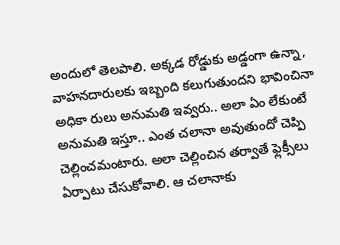అందులో తెలపాలి. అక్కడ రోడ్డుకు అడ్డంగా ఉన్నా, వాహనదారులకు ఇబ్బంది కలుగుతుందని భావించినా అధికా రులు అనుమతి ఇవ్వరు.. అలా ఏం లేకుంటే అనుమతి ఇస్తూ.. ఎంత చలానా అవుతుందో చెప్పి చెల్లించమంటారు. అలా చెల్లించిన తర్వాతే ఫ్లెక్సీలు ఏర్పాటు చేసుకోవాలి. ఆ చలానాకు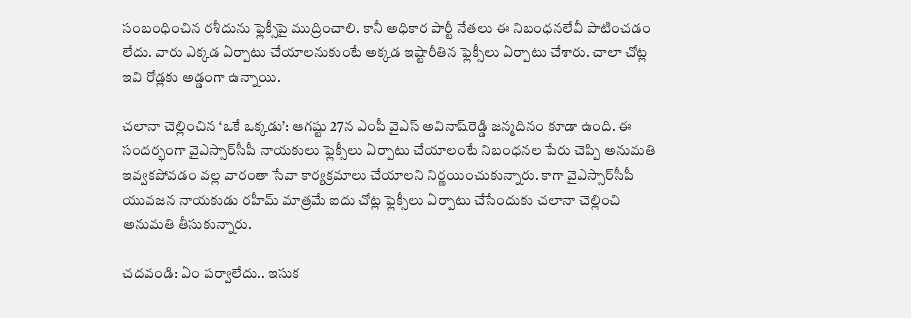సంబంధించిన రశీదును ఫ్లెక్సీపై ముద్రించాలి. కానీ అధికార పార్టీ నేతలు ఈ నిబంధనలేవీ పాటించడం లేదు. వారు ఎక్కడ ఏర్పాటు చేయాలనుకుంటే అక్కడ ఇష్టారీతిన ఫ్లెక్సీలు ఏర్పాటు చేశారు. చాలా చోట్ల ఇవి రోడ్లకు అడ్డంగా ఉన్నాయి.

చలానా చెల్లించిన ‘ఒకే ఒక్కడు’: ఆగష్టు 27న ఎంపీ వైఎస్‌ అవినాష్‌రెడ్డి జన్మదినం కూడా ఉంది. ఈ సందర్భంగా వైఎస్సార్‌సీపీ నాయకులు ఫ్లెక్సీలు ఏర్పాటు చేయాలంటే నిబంధనల పేరు చెప్పి అనుమతి ఇవ్వకపోవడం వల్ల వారంతా సేవా కార్యక్రమాలు చేయాలని నిర్ణయించుకున్నారు. కాగా వైఎస్సార్‌సీపీ యువజన నాయకుడు రహీమ్‌ మాత్రమే ఐదు చోట్ల ఫ్లెక్సీలు ఏర్పాటు చేసేందుకు చలానా చెల్లించి అనుమతి తీసుకున్నారు.

చదవండి: ఏం పర్వాలేదు.. ఇసుక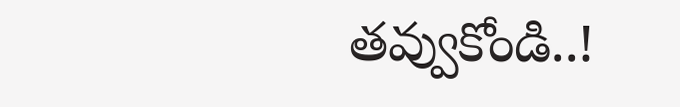తవ్వుకోండి..!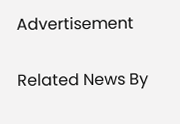Advertisement

Related News By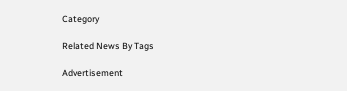Category

Related News By Tags

Advertisement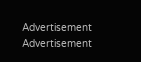Advertisement
Advertisement